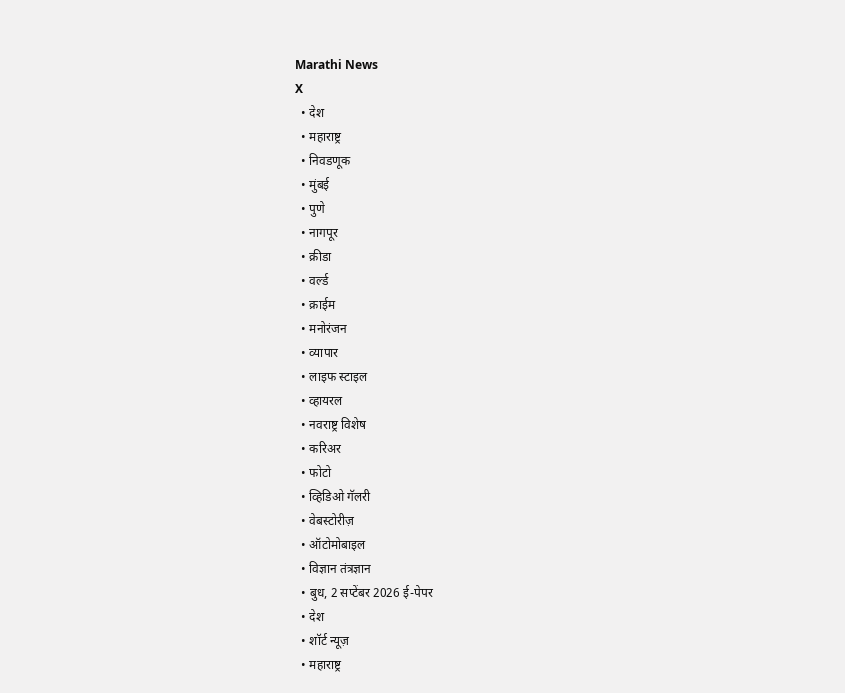Marathi News
X
  • देश
  • महाराष्ट्र
  • निवडणूक
  • मुंबई
  • पुणे
  • नागपूर
  • क्रीडा
  • वर्ल्ड
  • क्राईम
  • मनोरंजन
  • व्यापार
  • लाइफ स्टाइल
  • व्हायरल
  • नवराष्ट्र विशेष
  • करिअर
  • फोटो
  • व्हिडिओ गॅलरी
  • वेबस्टोरीज़
  • ऑटोमोबाइल
  • विज्ञान तंत्रज्ञान
  • बुध, 2 सप्टेंबर 2026 ई-पेपर
  • देश
  • शॉर्ट न्यूज़
  • महाराष्ट्र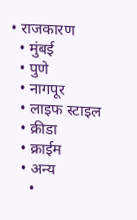• राजकारण
  • मुंबई
  • पुणे
  • नागपूर
  • लाइफ स्टाइल
  • क्रीडा
  • क्राईम
  • अन्य
    •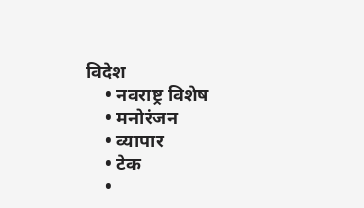विदेश
    • नवराष्ट्र विशेष
    • मनोरंजन
    • व्यापार
    • टेक
    •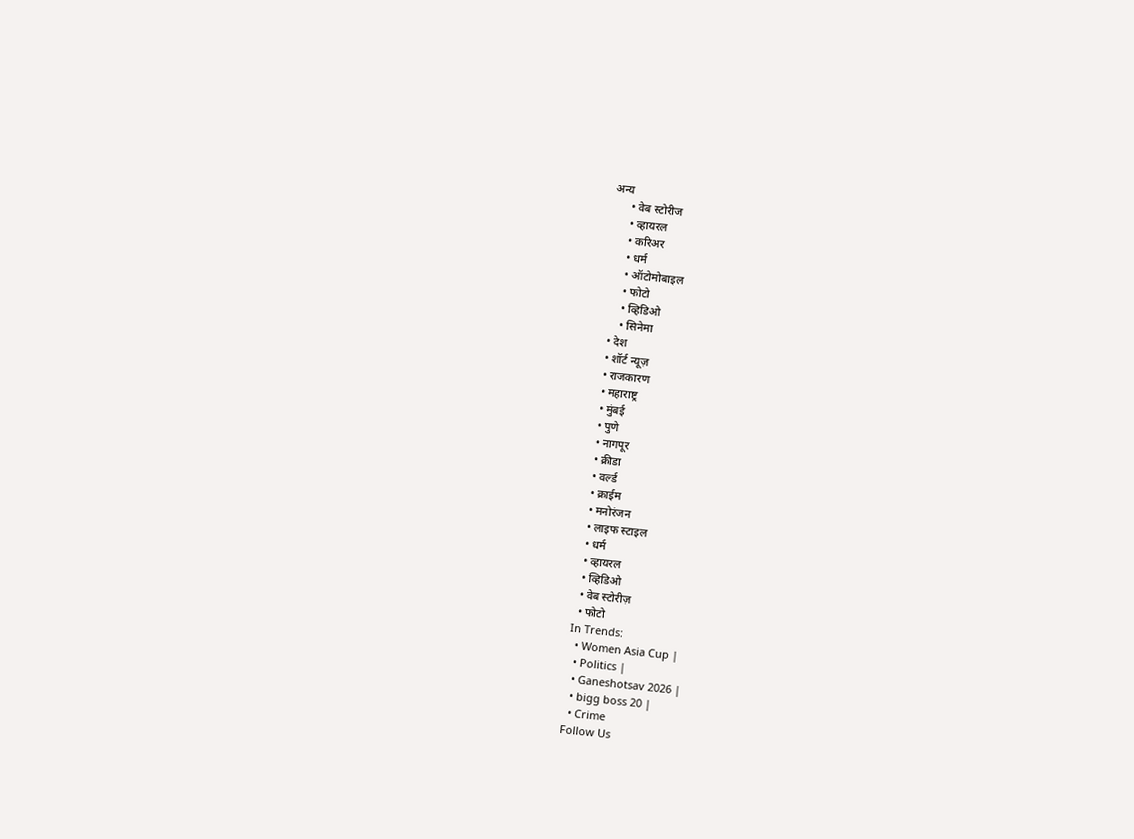अन्य
      • वेब स्टोरीज
      • व्हायरल
      • करिअर
      • धर्म
      • ऑटोमोबाइल
      • फोटो
      • व्हिडिओ
      • सिनेमा
  • देश
  • शॉर्ट न्यूज़
  • राजकारण
  • महाराष्ट्र
  • मुंबई
  • पुणे
  • नागपूर
  • क्रीडा
  • वर्ल्ड
  • क्राईम
  • मनोरंजन
  • लाइफ स्टाइल
  • धर्म
  • व्हायरल
  • व्हिडिओ
  • वेब स्टोरीज़
  • फोटो
In Trends:
  • Women Asia Cup |
  • Politics |
  • Ganeshotsav 2026 |
  • bigg boss 20 |
  • Crime
Follow Us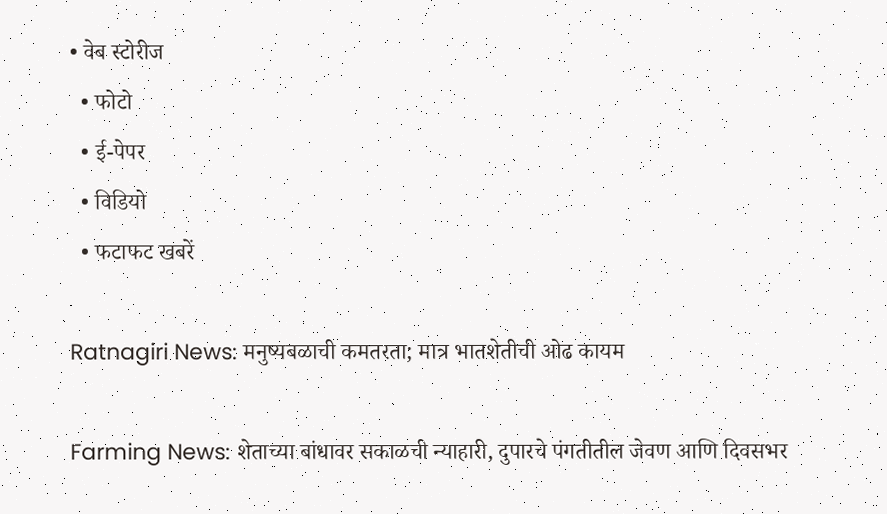• वेब स्टोरीज
  • फोटो
  • ई-पेपर
  • विडियो
  • फटाफट खबरें

Ratnagiri News: मनुष्यबळाची कमतरता; मात्र भातशेतीची ओढ कायम

Farming News: शेताच्या बांधावर सकाळची न्याहारी, दुपारचे पंगतीतील जेवण आणि दिवसभर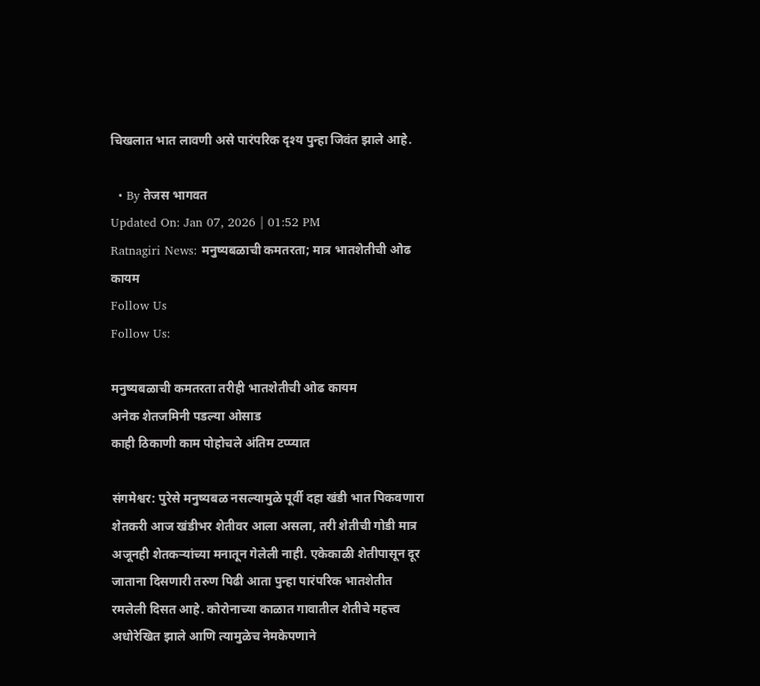चिखलात भात लावणी असे पारंपरिक दृश्य पुन्हा जिवंत झाले आहे.

  • By तेजस भागवत
Updated On: Jan 07, 2026 | 01:52 PM
Ratnagiri News: मनुष्यबळाची कमतरता; मात्र भातशेतीची ओढ कायम
Follow Us
Follow Us:

मनुष्यबळाची कमतरता तरीही भातशेतीची ओढ कायम
अनेक शेतजमिनी पडल्या ओसाड
काही ठिकाणी काम पोहोचले अंतिम टप्प्यात

संगमेश्वर: पुरेसे मनुष्यबळ नसल्यामुळे पूर्वी दहा खंडी भात पिकवणारा शेतकरी आज खंडीभर शेतीवर आला असला, तरी शेतीची गोडी मात्र अजूनही शेतकऱ्यांच्या मनातून गेलेली नाही. एकेकाळी शेतीपासून दूर जाताना दिसणारी तरुण पिढी आता पुन्हा पारंपरिक भातशेतीत रमलेली दिसत आहे. कोरोनाच्या काळात गावातील शेतीचे महत्त्व अधोरेखित झाले आणि त्यामुळेच नेमकेपणाने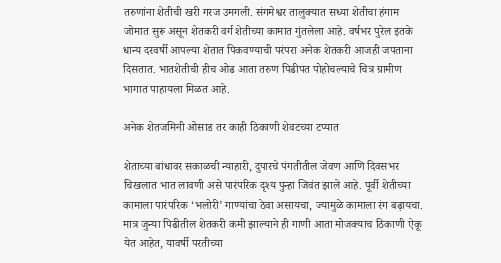तरुणांना शेतीची खरी गरज उमगली. संगमेश्वर तालुक्यात सध्या शेतीचा हंगाम जोमात सुरू असून शेतकरी वर्ग शेतीच्या कामात गुंतलेला आहे. वर्षभर पुरेल इतके धान्य दरवर्षी आपल्या शेतात पिकवण्याची परंपरा अनेक शेतकरी आजही जपताना दिसतात. भातशेतीची हीच ओढ आता तरुण पिढीपत पोहोचल्याचे चित्र ग्रामीण भागात पाहायला मिळत आहे.

अनेक शेतजमिनी ओसाड तर काही ठिकाणी शेवटच्या टप्यात

शेताच्या बांधावर सकाळची न्याहारी, दुपारचे पंगतीतील जेवण आणि दिवसभर चिखलात भात लावणी असे पारंपरिक दृश्य पुन्हा जिवंत झाले आहे. पूर्वी शेतीच्या कामाला पारंपरिक ‘भलोरी’ गाण्यांचा ठेवा असायचा, ज्यामुळे कामाला रंग बढ़ायचा. मात्र जुन्या पिढीतील शेतकरी कमी झाल्याने ही गाणी आता मोजक्याच ठिकाणी ऐकू येत आहेत, यावर्षी परतीच्या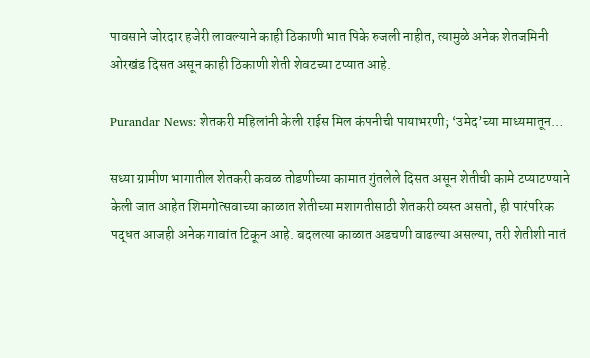पावसाने जोरदार हजेरी लावल्याने काही ठिकाणी भात पिके रुजली नाहीत, त्यामुळे अनेक शेतजमिनी ओरखंड दिसत असून काही ठिकाणी शेती शेवटच्या टप्यात आहे.

Purandar News: शेतकरी महिलांनी केली राईस मिल कंपनीची पायाभरणी; ‘उमेद’च्या माध्यमातून…

सध्या ग्रामीण भागातील शेतकरी कवळ तोडणीच्या कामात गुंतलेले दिसत असून शेतीची कामे टप्याटण्याने केली जात आहेत शिमगोत्सवाच्या काळात शेतीच्या मशागतीसाठी शेतकरी व्यस्त असतो, ही पारंपरिक पद्धत आजही अनेक गावांत टिकून आहे. बदलत्या काळात अडचणी वाढल्या असल्या, तरी शेतीशी नातं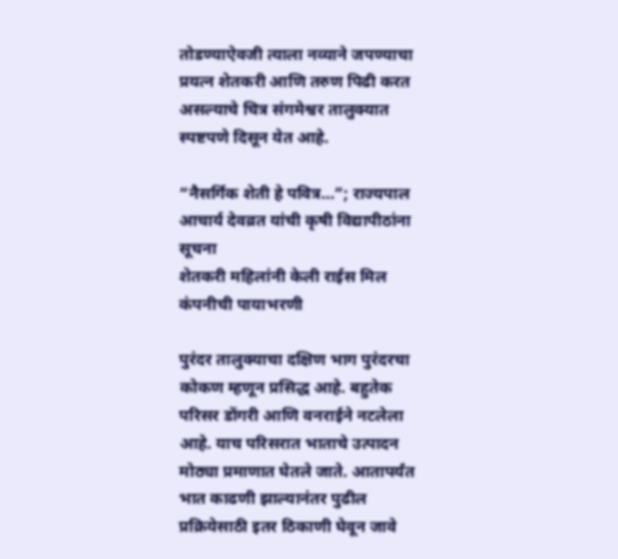तोडण्याऐवजी त्याला नव्याने जपण्याचा प्रयत्न शेतकरी आणि तरुण पिढी करत असल्याचे चित्र संगमेश्वर तालुक्यात स्पष्टपणे दिसून येत आहे.

“नैसर्गिक शेती हे पवित्र…”; राज्यपाल आचार्य देवव्रत यांची कृषी विद्यापीठांना सूचना
शेतकरी महिलांनी केली राईस मिल कंपनीची पायाभरणी

पुरंदर तालुक्याचा दक्षिण भाग पुरंदरचा कोकण म्हणून प्रसिद्ध आहे. बहुतेक परिसर डोंगरी आणि वनराईने नटलेला आहे. याच परिसरात भाताचे उत्पादन मोठ्या प्रमाणात घेतले जाते. आतापर्यंत भात काढणी झाल्यानंतर पुढील प्रक्रियेसाठी इतर ठिकाणी घेवून जावे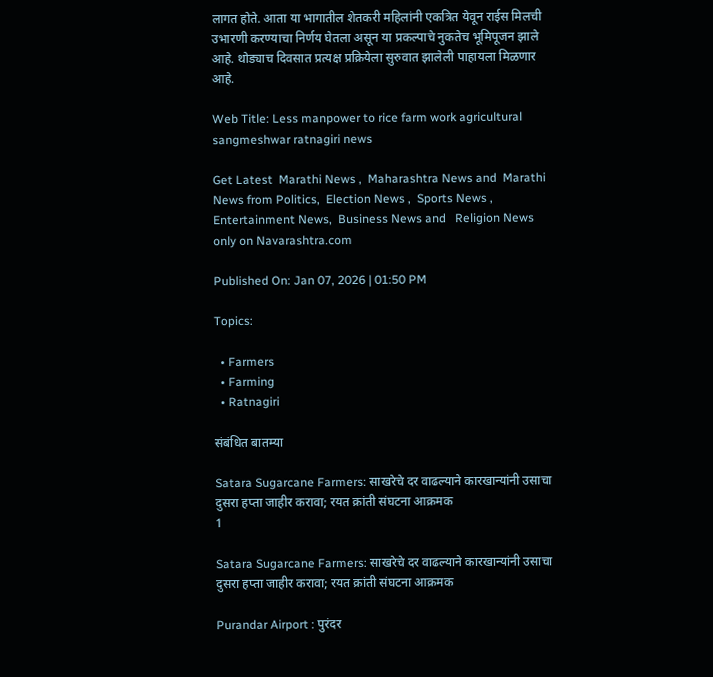लागत होते. आता या भागातील शेतकरी महिलांनी एकत्रित येवून राईस मिलची उभारणी करण्याचा निर्णय घेतला असून या प्रकल्पाचे नुकतेच भूमिपूजन झाले आहे. थोड्याच दिवसात प्रत्यक्ष प्रक्रियेला सुरुवात झालेली पाहायला मिळणार आहे.

Web Title: Less manpower to rice farm work agricultural sangmeshwar ratnagiri news

Get Latest  Marathi News ,  Maharashtra News and  Marathi News from Politics,  Election News ,  Sports News ,  Entertainment News,  Business News and   Religion News  only on Navarashtra.com

Published On: Jan 07, 2026 | 01:50 PM

Topics:

  • Farmers
  • Farming
  • Ratnagiri

संबंधित बातम्या

Satara Sugarcane Farmers: साखरेचे दर वाढल्याने कारखान्यांनी उसाचा दुसरा हप्ता जाहीर करावा; रयत क्रांती संघटना आक्रमक
1

Satara Sugarcane Farmers: साखरेचे दर वाढल्याने कारखान्यांनी उसाचा दुसरा हप्ता जाहीर करावा; रयत क्रांती संघटना आक्रमक

Purandar Airport : पुरंदर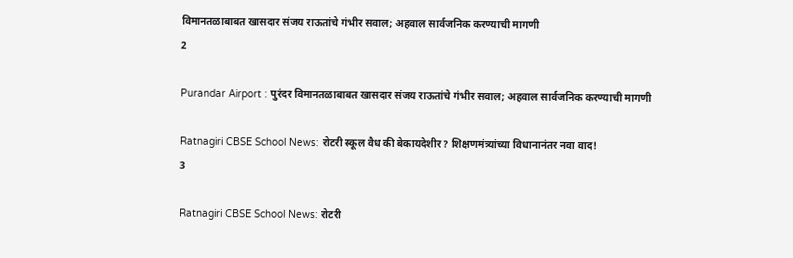विमानतळाबाबत खासदार संजय राऊतांचे गंभीर सवाल; अहवाल सार्वजनिक करण्याची मागणी
2

Purandar Airport : पुरंदर विमानतळाबाबत खासदार संजय राऊतांचे गंभीर सवाल; अहवाल सार्वजनिक करण्याची मागणी

Ratnagiri CBSE School News: रोटरी स्कूल वैध की बेकायदेशीर? शिक्षणमंत्र्यांच्या विधानानंतर नवा वाद!
3

Ratnagiri CBSE School News: रोटरी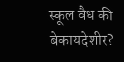स्कूल वैध की बेकायदेशीर?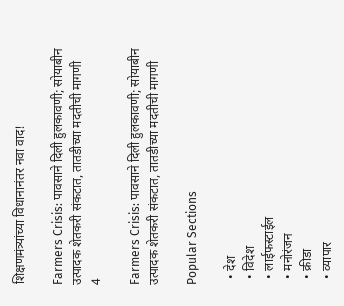शिक्षणमंत्र्यांच्या विधानानंतर नवा वाद!

Farmers Crisis: पावसाने दिली हुलकावणी; सोयाबीन उत्पादक शेतकरी संकटात, तातडीच्या मदतीची मागणी
4

Farmers Crisis: पावसाने दिली हुलकावणी; सोयाबीन उत्पादक शेतकरी संकटात, तातडीच्या मदतीची मागणी

Popular Sections

  • देश
  • विदेश
  • लाईफस्टाईल
  • मनोरंजन
  • क्रीडा
  • व्यापार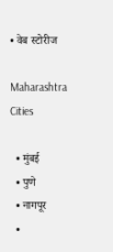• वेब स्टोरीज

Maharashtra Cities

  • मुंबई
  • पुणे
  • नागपूर
  •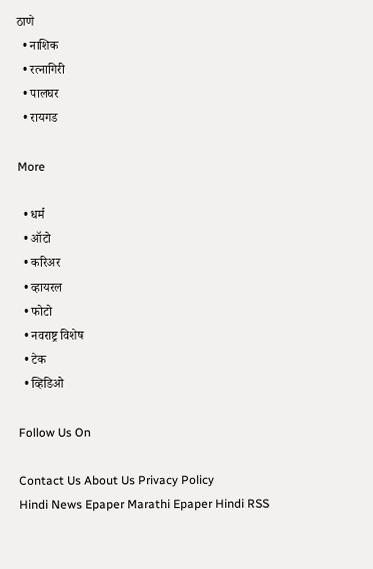ठाणे
  • नाशिक
  • रत्नागिरी
  • पालघर
  • रायगड

More

  • धर्म
  • ऑटो
  • करिअर
  • व्हायरल
  • फोटो
  • नवराष्ट्र विशेष
  • टेक
  • व्हिडिओ

Follow Us On

Contact Us About Us Privacy Policy
Hindi News Epaper Marathi Epaper Hindi RSS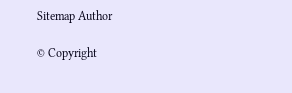Sitemap Author

© Copyright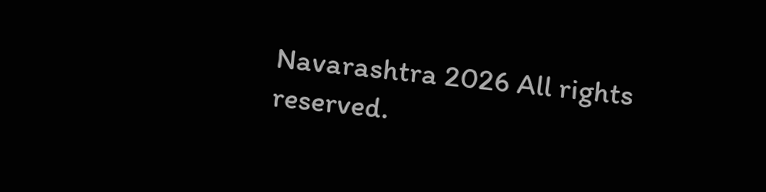Navarashtra 2026 All rights reserved.